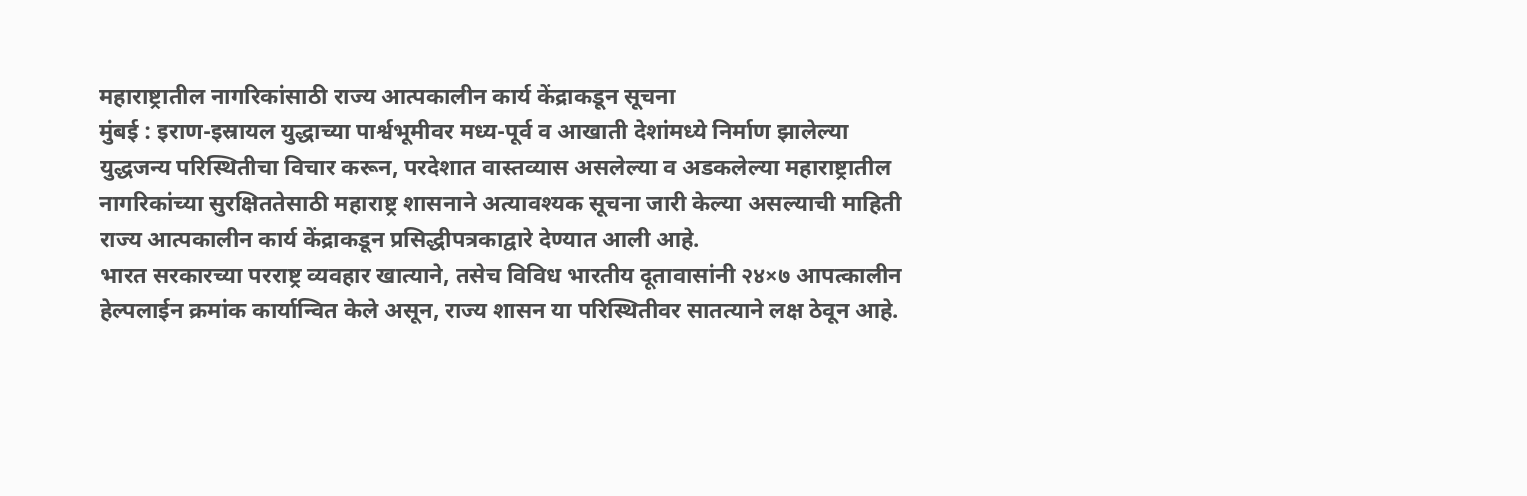महाराष्ट्रातील नागरिकांसाठी राज्य आत्पकालीन कार्य केंद्राकडून सूचना
मुंबई : इराण-इस्रायल युद्धाच्या पार्श्वभूमीवर मध्य-पूर्व व आखाती देशांमध्ये निर्माण झालेल्या युद्धजन्य परिस्थितीचा विचार करून, परदेशात वास्तव्यास असलेल्या व अडकलेल्या महाराष्ट्रातील नागरिकांच्या सुरक्षिततेसाठी महाराष्ट्र शासनाने अत्यावश्यक सूचना जारी केल्या असल्याची माहिती राज्य आत्पकालीन कार्य केंद्राकडून प्रसिद्धीपत्रकाद्वारे देण्यात आली आहे.
भारत सरकारच्या परराष्ट्र व्यवहार खात्याने, तसेच विविध भारतीय दूतावासांनी २४×७ आपत्कालीन हेल्पलाईन क्रमांक कार्यान्वित केले असून, राज्य शासन या परिस्थितीवर सातत्याने लक्ष ठेवून आहे.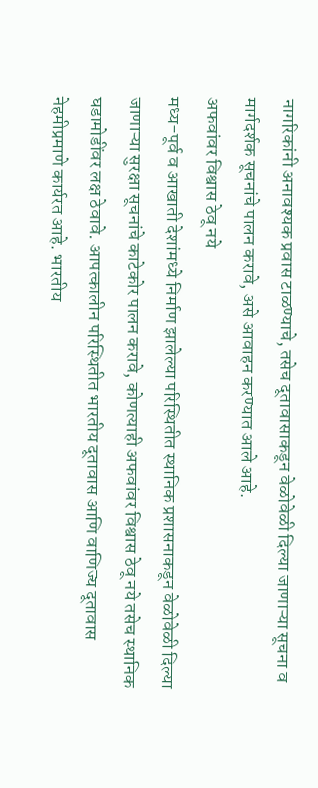नागरिकांनी अनावश्यक प्रवास टाळण्याचे, तसेच दूतावासाकडून वेळोवेळी दिल्या जाणाऱ्या सूचना व मार्गदर्शक सूचनांचे पालन करावे, असे आवाहन करण्यात आले आहे.
अफवांवर विश्वास ठेवू नये
मध्य-पूर्व व आखाती देशांमध्ये निर्माण झालेल्या परिस्थितीत स्थानिक प्रशासनाकडून वेळोवेळी दिल्या जाणाऱ्या सुरक्षा सूचनांचे काटेकोर पालन करावे, कोणत्याही अफवांवर विश्वास ठेवू नये तसेच स्थानिक घडामोडींवर लक्ष ठेवावे. आपत्कालीन परिस्थितीत भारतीय दूतावास आणि वाणिज्य दूतावास नेहमीप्रमाणे कार्यरत आहे. भारतीय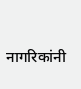नागरिकांनी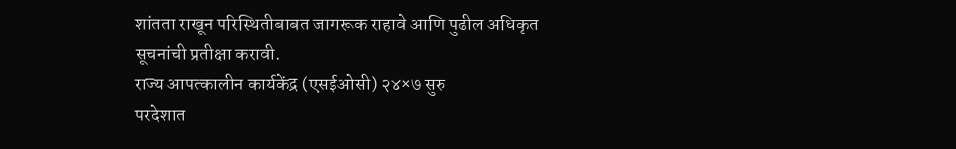शांतता राखून परिस्थितीबाबत जागरूक राहावे आणि पुढील अधिकृत सूचनांची प्रतीक्षा करावी.
राज्य आपत्कालीन कार्यकेंद्र (एसईओसी) २४×७ सुरु
परदेशात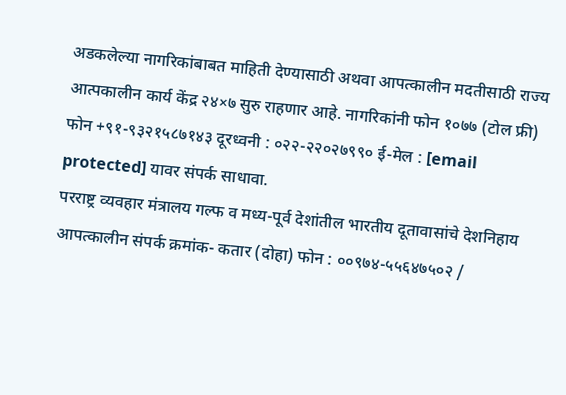अडकलेल्या नागरिकांबाबत माहिती देण्यासाठी अथवा आपत्कालीन मदतीसाठी राज्य आत्पकालीन कार्य केंद्र २४×७ सुरु राहणार आहे. नागरिकांनी फोन १०७७ (टोल फ्री) फोन +९१-९३२१५८७१४३ दूरध्वनी : ०२२-२२०२७९९० ई-मेल : [email protected] यावर संपर्क साधावा.
परराष्ट्र व्यवहार मंत्रालय गल्फ व मध्य-पूर्व देशांतील भारतीय दूतावासांचे देशनिहाय आपत्कालीन संपर्क क्रमांक- कतार (दोहा) फोन : ००९७४-५५६४७५०२ /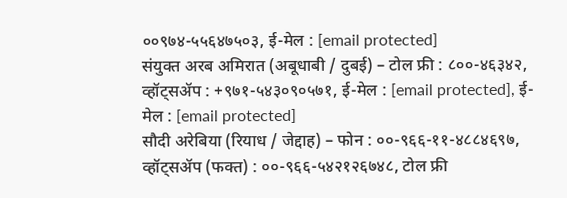००९७४-५५६४७५०३, ई-मेल : [email protected]
संयुक्त अरब अमिरात (अबूधाबी / दुबई) – टोल फ्री : ८००-४६३४२, व्हॉट्सॲप : +९७१-५४३०९०५७१, ई-मेल : [email protected], ई-मेल : [email protected]
सौदी अरेबिया (रियाध / जेद्दाह) – फोन : ००-९६६-११-४८८४६९७, व्हॉट्सॲप (फक्त) : ००-९६६-५४२१२६७४८, टोल फ्री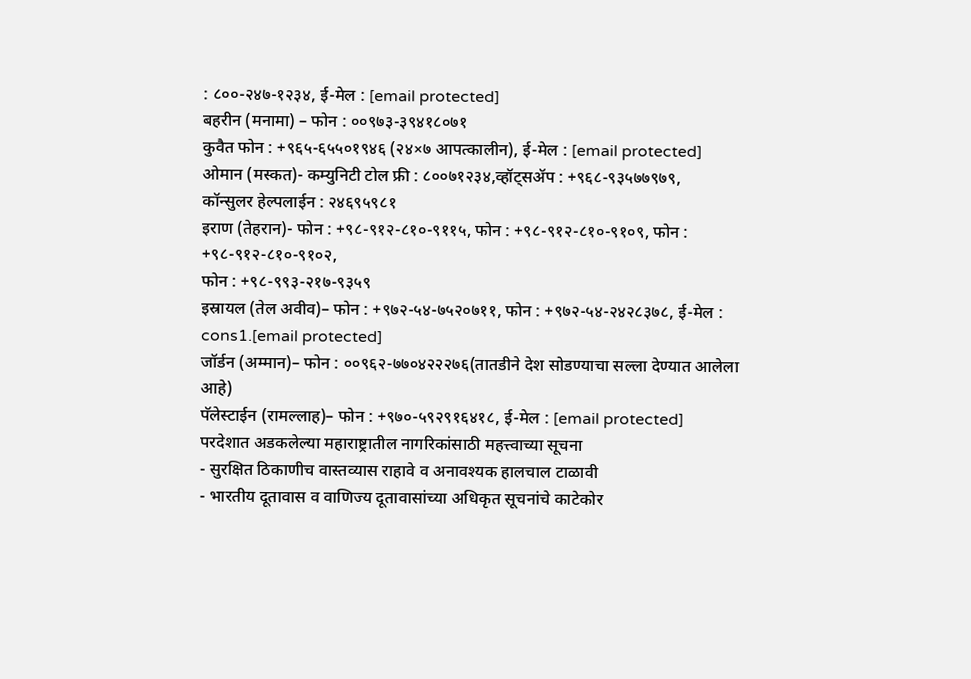: ८००-२४७-१२३४, ई-मेल : [email protected]
बहरीन (मनामा) – फोन : ००९७३-३९४१८०७१
कुवैत फोन : +९६५-६५५०१९४६ (२४×७ आपत्कालीन), ई-मेल : [email protected]
ओमान (मस्कत)- कम्युनिटी टोल फ्री : ८००७१२३४,व्हॉट्सॲप : +९६८-९३५७७९७९,
कॉन्सुलर हेल्पलाईन : २४६९५९८१
इराण (तेहरान)- फोन : +९८-९१२-८१०-९११५, फोन : +९८-९१२-८१०-९१०९, फोन : +९८-९१२-८१०-९१०२,
फोन : +९८-९९३-२१७-९३५९
इस्रायल (तेल अवीव)– फोन : +९७२-५४-७५२०७११, फोन : +९७२-५४-२४२८३७८, ई-मेल : cons1.[email protected]
जॉर्डन (अम्मान)– फोन : ००९६२-७७०४२२२७६(तातडीने देश सोडण्याचा सल्ला देण्यात आलेला आहे)
पॅलेस्टाईन (रामल्लाह)– फोन : +९७०-५९२९१६४१८, ई-मेल : [email protected]
परदेशात अडकलेल्या महाराष्ट्रातील नागरिकांसाठी महत्त्वाच्या सूचना
- सुरक्षित ठिकाणीच वास्तव्यास राहावे व अनावश्यक हालचाल टाळावी
- भारतीय दूतावास व वाणिज्य दूतावासांच्या अधिकृत सूचनांचे काटेकोर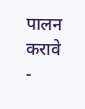पालन करावे
-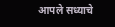आपले सध्याचे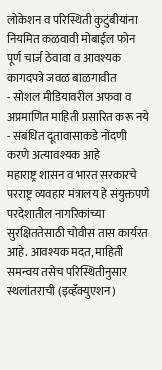लोकेशन व परिस्थिती कुटुंबीयांना नियमित कळवावी मोबाईल फोन पूर्ण चार्ज ठेवावा व आवश्यक कागदपत्रे जवळ बाळगावीत
- सोशल मीडियावरील अफवा व अप्रमाणित माहिती प्रसारित करू नये
- संबंधित दूतावासाकडे नोंदणी करणे अत्यावश्यक आहे
महाराष्ट्र शासन व भारत सरकारचे परराष्ट्र व्यवहार मंत्रालय हे संयुक्तपणे परदेशातील नागरिकांच्या सुरक्षिततेसाठी चोवीस तास कार्यरत आहे. आवश्यक मदत, माहिती समन्वय तसेच परिस्थितीनुसार स्थलांतराची (इव्हॅक्युएशन)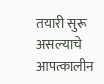तयारी सुरू असल्याचे आपत्कालीन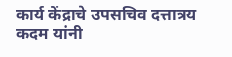कार्य केंद्राचे उपसचिव दत्तात्रय कदम यांनी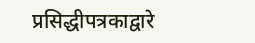प्रसिद्धीपत्रकाद्वारे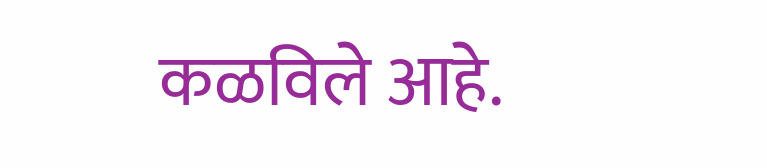कळविले आहे.